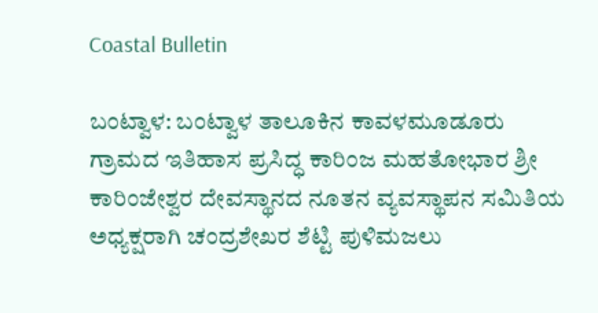Coastal Bulletin

ಬಂಟ್ವಾಳ: ಬಂಟ್ವಾಳ ತಾಲೂಕಿನ ಕಾವಳಮೂಡೂರು ಗ್ರಾಮದ ಇತಿಹಾಸ ಪ್ರಸಿದ್ಧ ಕಾರಿಂಜ ಮಹತೋಭಾರ ಶ್ರೀ ಕಾರಿಂಜೇಶ್ವರ ದೇವಸ್ಥಾನದ ನೂತನ ವ್ಯವಸ್ಥಾಪನ ಸಮಿತಿಯ ಅಧ್ಯಕ್ಷರಾಗಿ ಚಂದ್ರಶೇಖರ ಶೆಟ್ಟಿ ಪುಳಿಮಜಲು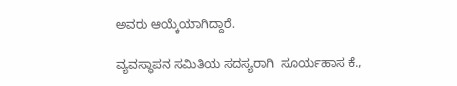ಅವರು ಆಯ್ಕೆಯಾಗಿದ್ದಾರೆ.

ವ್ಯವಸ್ಥಾಪನ ಸಮಿತಿಯ ಸದಸ್ಯರಾಗಿ  ಸೂರ್ಯಹಾಸ ಕೆ.,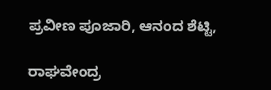ಪ್ರವೀಣ ಪೂಜಾರಿ, ಆನಂದ ಶೆಟ್ಟಿ,

ರಾಘವೇಂದ್ರ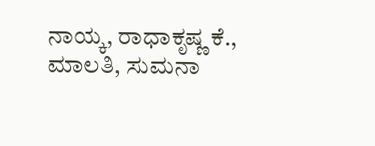ನಾಯ್ಕ, ರಾಧಾಕೃಷ್ಣ ಕೆ., ಮಾಲತಿ, ಸುಮನಾ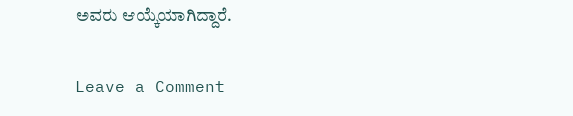ಅವರು ಆಯ್ಕೆಯಾಗಿದ್ದಾರೆ.

Leave a Comment